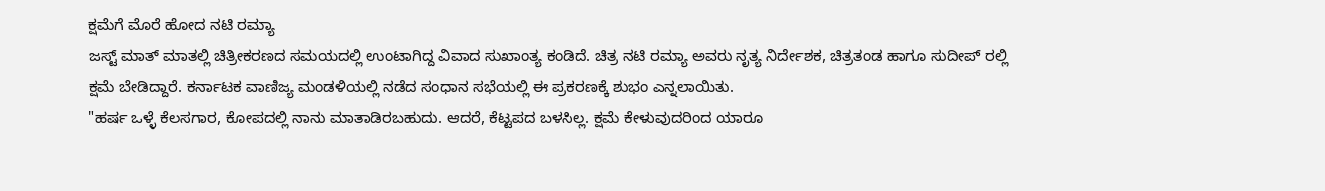ಕ್ಷಮೆಗೆ ಮೊರೆ ಹೋದ ನಟಿ ರಮ್ಯಾ
ಜಸ್ಟ್ ಮಾತ್ ಮಾತಲ್ಲಿ ಚಿತ್ರೀಕರಣದ ಸಮಯದಲ್ಲಿ ಉಂಟಾಗಿದ್ದ ವಿವಾದ ಸುಖಾಂತ್ಯ ಕಂಡಿದೆ. ಚಿತ್ರ ನಟಿ ರಮ್ಯಾ ಅವರು ನೃತ್ಯ ನಿರ್ದೇಶಕ, ಚಿತ್ರತಂಡ ಹಾಗೂ ಸುದೀಪ್ ರಲ್ಲಿ ಕ್ಷಮೆ ಬೇಡಿದ್ದಾರೆ. ಕರ್ನಾಟಕ ವಾಣಿಜ್ಯ ಮಂಡಳಿಯಲ್ಲಿ ನಡೆದ ಸಂಧಾನ ಸಭೆಯಲ್ಲಿ ಈ ಪ್ರಕರಣಕ್ಕೆ ಶುಭಂ ಎನ್ನಲಾಯಿತು.
"ಹರ್ಷ ಒಳ್ಳೆ ಕೆಲಸಗಾರ, ಕೋಪದಲ್ಲಿ ನಾನು ಮಾತಾಡಿರಬಹುದು. ಆದರೆ, ಕೆಟ್ಟಪದ ಬಳಸಿಲ್ಲ. ಕ್ಷಮೆ ಕೇಳುವುದರಿಂದ ಯಾರೂ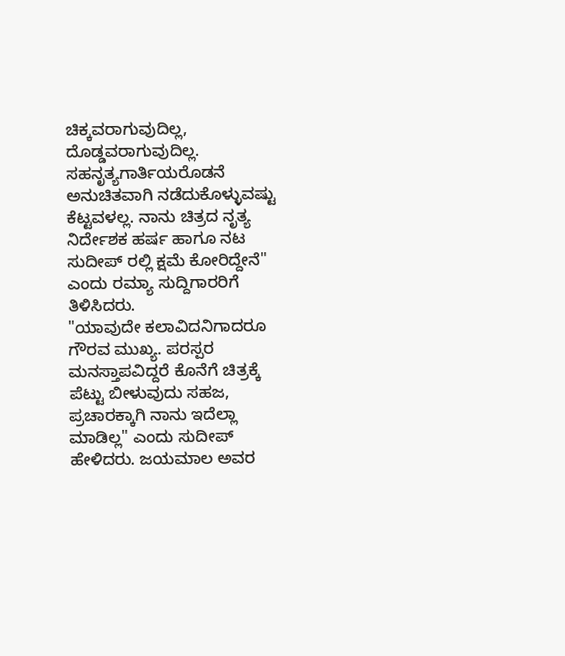ಚಿಕ್ಕವರಾಗುವುದಿಲ್ಲ, ದೊಡ್ಡವರಾಗುವುದಿಲ್ಲ. ಸಹನೃತ್ಯಗಾರ್ತಿಯರೊಡನೆ ಅನುಚಿತವಾಗಿ ನಡೆದುಕೊಳ್ಳುವಷ್ಟು ಕೆಟ್ಟವಳಲ್ಲ. ನಾನು ಚಿತ್ರದ ನೃತ್ಯ ನಿರ್ದೇಶಕ ಹರ್ಷ ಹಾಗೂ ನಟ ಸುದೀಪ್ ರಲ್ಲಿ ಕ್ಷಮೆ ಕೋರಿದ್ದೇನೆ" ಎಂದು ರಮ್ಯಾ ಸುದ್ದಿಗಾರರಿಗೆ ತಿಳಿಸಿದರು.
"ಯಾವುದೇ ಕಲಾವಿದನಿಗಾದರೂ ಗೌರವ ಮುಖ್ಯ. ಪರಸ್ಪರ ಮನಸ್ತಾಪವಿದ್ದರೆ ಕೊನೆಗೆ ಚಿತ್ರಕ್ಕೆ ಪೆಟ್ಟು ಬೀಳುವುದು ಸಹಜ, ಪ್ರಚಾರಕ್ಕಾಗಿ ನಾನು ಇದೆಲ್ಲಾ ಮಾಡಿಲ್ಲ" ಎಂದು ಸುದೀಪ್ ಹೇಳಿದರು. ಜಯಮಾಲ ಅವರ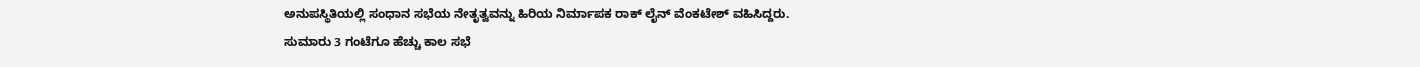ಅನುಪಸ್ಥಿತಿಯಲ್ಲಿ ಸಂಧಾನ ಸಭೆಯ ನೇತೃತ್ವವನ್ನು ಹಿರಿಯ ನಿರ್ಮಾಪಕ ರಾಕ್ ಲೈನ್ ವೆಂಕಟೇಶ್ ವಹಿಸಿದ್ದರು.
ಸುಮಾರು 3 ಗಂಟೆಗೂ ಹೆಚ್ಚು ಕಾಲ ಸಭೆ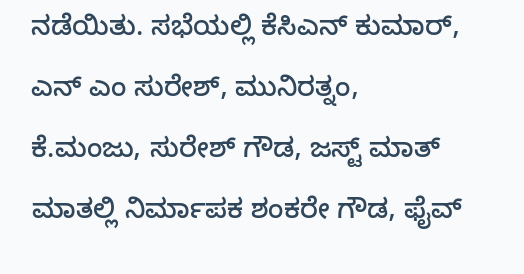ನಡೆಯಿತು. ಸಭೆಯಲ್ಲಿ ಕೆಸಿಎನ್ ಕುಮಾರ್, ಎನ್ ಎಂ ಸುರೇಶ್, ಮುನಿರತ್ನಂ, ಕೆ.ಮಂಜು, ಸುರೇಶ್ ಗೌಡ, ಜಸ್ಟ್ ಮಾತ್ ಮಾತಲ್ಲಿ ನಿರ್ಮಾಪಕ ಶಂಕರೇ ಗೌಡ, ಫೈವ್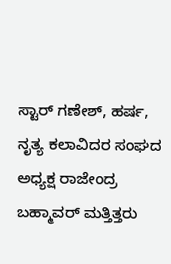ಸ್ಟಾರ್ ಗಣೇಶ್, ಹರ್ಷ, ನೃತ್ಯ ಕಲಾವಿದರ ಸಂಘದ ಅಧ್ಯಕ್ಷ ರಾಜೇಂದ್ರ ಬಹ್ಮಾವರ್ ಮತ್ತಿತ್ತರು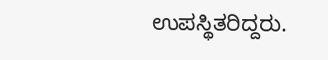ಉಪಸ್ಥಿತರಿದ್ದರು.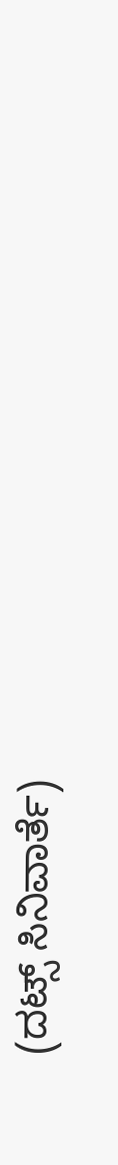(ದಟ್ಸ್ ಸಿನಿವಾರ್ತೆ)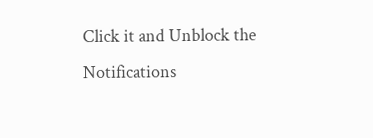Click it and Unblock the Notifications